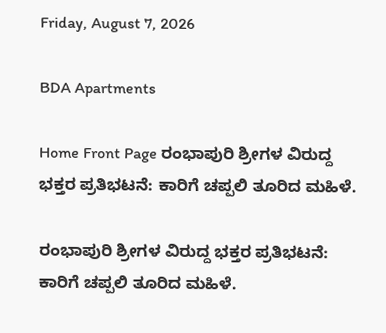Friday, August 7, 2026

BDA Apartments

Home Front Page ರಂಭಾಪುರಿ ಶ್ರೀಗಳ ವಿರುದ್ದ ಭಕ್ತರ ಪ್ರತಿಭಟನೆ: ಕಾರಿಗೆ ಚಪ್ಪಲಿ ತೂರಿದ ಮಹಿಳೆ.

ರಂಭಾಪುರಿ ಶ್ರೀಗಳ ವಿರುದ್ದ ಭಕ್ತರ ಪ್ರತಿಭಟನೆ: ಕಾರಿಗೆ ಚಪ್ಪಲಿ ತೂರಿದ ಮಹಿಳೆ.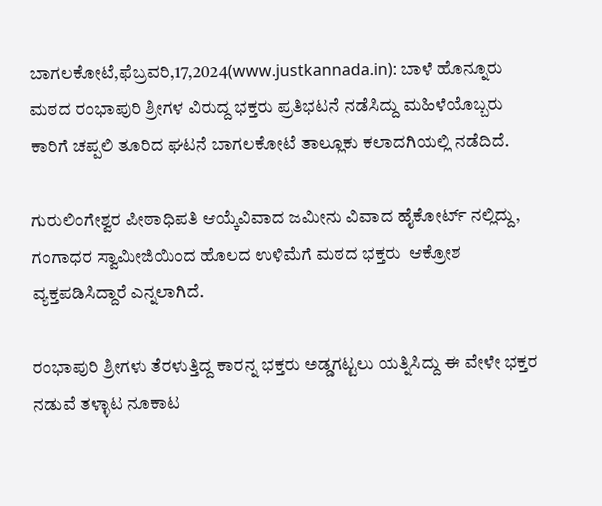ಬಾಗಲಕೋಟೆ,ಫೆಬ್ರವರಿ,17,2024(www.justkannada.in): ಬಾಳೆ ಹೊನ್ನೂರು ಮಠದ ರಂಭಾಪುರಿ ಶ್ರೀಗಳ ವಿರುದ್ದ ಭಕ್ತರು ಪ್ರತಿಭಟನೆ ನಡೆಸಿದ್ದು ಮಹಿಳೆಯೊಬ್ಬರು ಕಾರಿಗೆ ಚಪ್ಪಲಿ ತೂರಿದ ಘಟನೆ ಬಾಗಲಕೋಟೆ ತಾಲ್ಲೂಕು ಕಲಾದಗಿಯಲ್ಲಿ ನಡೆದಿದೆ.

ಗುರುಲಿಂಗೇಶ್ವರ ಪೀಠಾಧಿಪತಿ ಆಯ್ಕೆವಿವಾದ ಜಮೀನು ವಿವಾದ ಹೈಕೋರ್ಟ್ ನಲ್ಲಿದ್ದು, ಗಂಗಾಧರ ಸ್ವಾಮೀಜಿಯಿಂದ ಹೊಲದ ಉಳಿಮೆಗೆ ಮಠದ ಭಕ್ತರು  ಆಕ್ರೋಶ ವ್ಯಕ್ತಪಡಿಸಿದ್ದಾರೆ ಎನ್ನಲಾಗಿದೆ.

ರಂಭಾಪುರಿ ಶ್ರೀಗಳು ತೆರಳುತ್ತಿದ್ದ ಕಾರನ್ನ ಭಕ್ತರು ಅಡ್ಡಗಟ್ಟಲು ಯತ್ನಿಸಿದ್ದು ಈ ವೇಳೇ ಭಕ್ತರ ನಡುವೆ ತಳ್ಳಾಟ ನೂಕಾಟ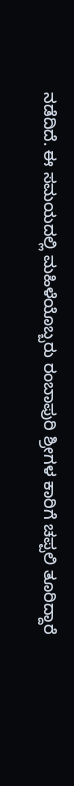ನಡೆದಿದೆ. ಈ ಸಮಯದಲ್ಲಿ ಮಹಿಳೆಯೊಬ್ಬರು ರಂಬಾಪುರಿ ಶ್ರೀಗಳ ಕಾರಿಗೆ ಚಪ್ಪಲಿ ತೂರಿದ್ದಾರೆ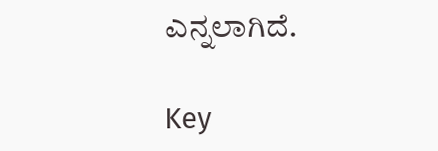ಎನ್ನಲಾಗಿದೆ.

Key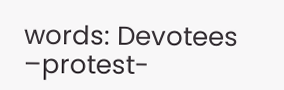words: Devotees –protest-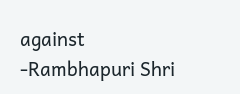against -Rambhapuri Shri